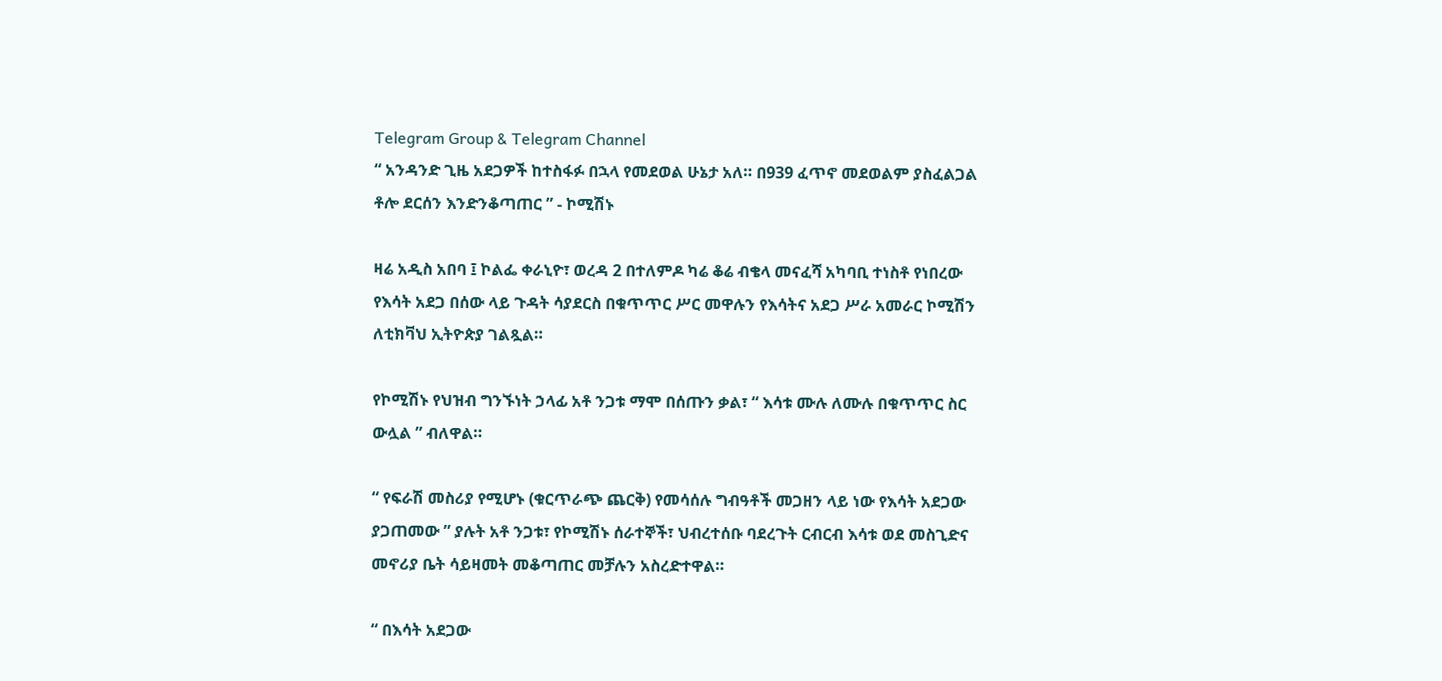Telegram Group & Telegram Channel
“ አንዳንድ ጊዜ አደጋዎች ከተስፋፉ በኋላ የመደወል ሁኔታ አለ። በ939 ፈጥኖ መደወልም ያስፈልጋል ቶሎ ደርሰን እንድንቆጣጠር ” - ኮሚሽኑ

ዛሬ አዲስ አበባ ፤ ኮልፌ ቀራኒዮ፣ ወረዳ 2 በተለምዶ ካሬ ቆሬ ብቄላ መናፈሻ አካባቢ ተነስቶ የነበረው የእሳት አደጋ በሰው ላይ ጉዳት ሳያደርስ በቁጥጥር ሥር መዋሉን የእሳትና አደጋ ሥራ አመራር ኮሚሽን ለቲክቫህ ኢትዮጵያ ገልጿል።

የኮሚሽኑ የህዝብ ግንኙነት ኃላፊ አቶ ንጋቱ ማሞ በሰጡን ቃል፣ “ እሳቱ ሙሉ ለሙሉ በቁጥጥር ስር ውሏል ” ብለዋል።

“ የፍራሽ መስሪያ የሚሆኑ (ቁርጥራጭ ጨርቅ) የመሳሰሉ ግብዓቶች መጋዘን ላይ ነው የእሳት አደጋው ያጋጠመው ” ያሉት አቶ ንጋቱ፣ የኮሚሽኑ ሰራተኞች፣ ህብረተሰቡ ባደረጉት ርብርብ እሳቱ ወደ መስጊድና መኖሪያ ቤት ሳይዛመት መቆጣጠር መቻሉን አስረድተዋል።

“ በእሳት አደጋው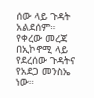ሰው ላይ ጉዳት አልደሰም። የቀረው መረጃ በኢኮኖሚ ላይ የደረሰው ጉዳትና የአደጋ መንስኤ ነው።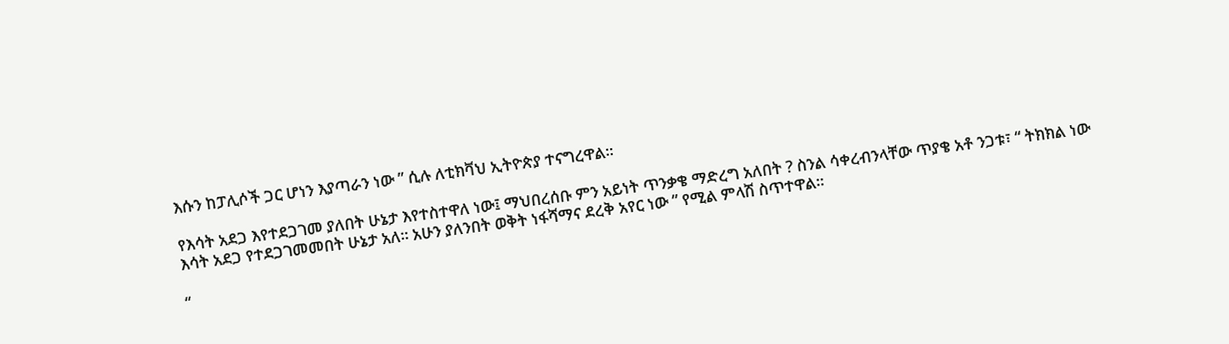እሱን ከፓሊሶች ጋር ሆነን እያጣራን ነው ” ሲሉ ለቲክቫህ ኢትዮጵያ ተናግረዋል።

የእሳት አደጋ እየተደጋገመ ያለበት ሁኔታ እየተስተዋለ ነው፤ ማህበረሰቡ ምን አይነት ጥንቃቄ ማድረግ አለበት ? ስንል ሳቀረብንላቸው ጥያቄ አቶ ንጋቱ፣ “ ትክክል ነው እሳት አደጋ የተደጋገመመበት ሁኔታ አለ። አሁን ያለንበት ወቅት ነፋሻማና ደረቅ አየር ነው ” የሚል ምላሽ ስጥተዋል።

“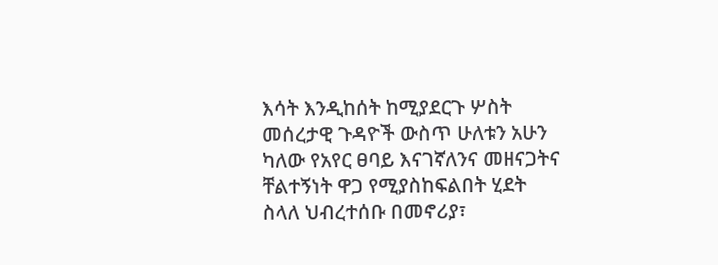እሳት እንዲከሰት ከሚያደርጉ ሦስት መሰረታዊ ጉዳዮች ውስጥ ሁለቱን አሁን ካለው የአየር ፀባይ እናገኛለንና መዘናጋትና ቸልተኝነት ዋጋ የሚያስከፍልበት ሂደት ስላለ ህብረተሰቡ በመኖሪያ፣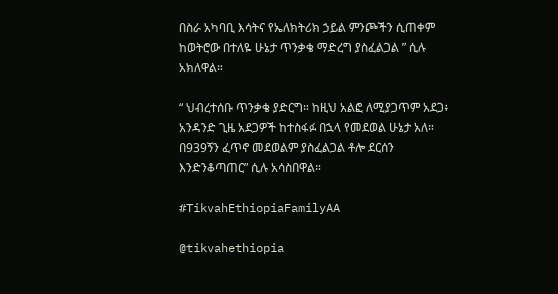በስራ አካባቢ እሳትና የኤለክትሪክ ኃይል ምንጮችን ሲጠቀም ከወትሮው በተለዬ ሁኔታ ጥንቃቄ ማድረግ ያስፈልጋል ” ሲሉ አክለዋል።

“ ህብረተሰቡ ጥንቃቄ ያድርግ። ከዚህ አልፎ ለሚያጋጥም አደጋ፥ አንዳንድ ጊዜ አደጋዎች ከተስፋፉ በኋላ የመደወል ሁኔታ አለ። በ939ኝን ፈጥኖ መደወልም ያስፈልጋል ቶሎ ደርሰን እንድንቆጣጠር” ሲሉ አሳስበዋል።

#TikvahEthiopiaFamilyAA

@tikvahethiopia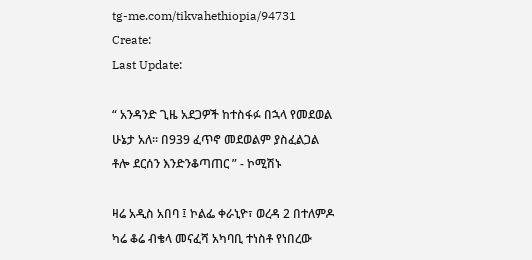tg-me.com/tikvahethiopia/94731
Create:
Last Update:

“ አንዳንድ ጊዜ አደጋዎች ከተስፋፉ በኋላ የመደወል ሁኔታ አለ። በ939 ፈጥኖ መደወልም ያስፈልጋል ቶሎ ደርሰን እንድንቆጣጠር ” - ኮሚሽኑ

ዛሬ አዲስ አበባ ፤ ኮልፌ ቀራኒዮ፣ ወረዳ 2 በተለምዶ ካሬ ቆሬ ብቄላ መናፈሻ አካባቢ ተነስቶ የነበረው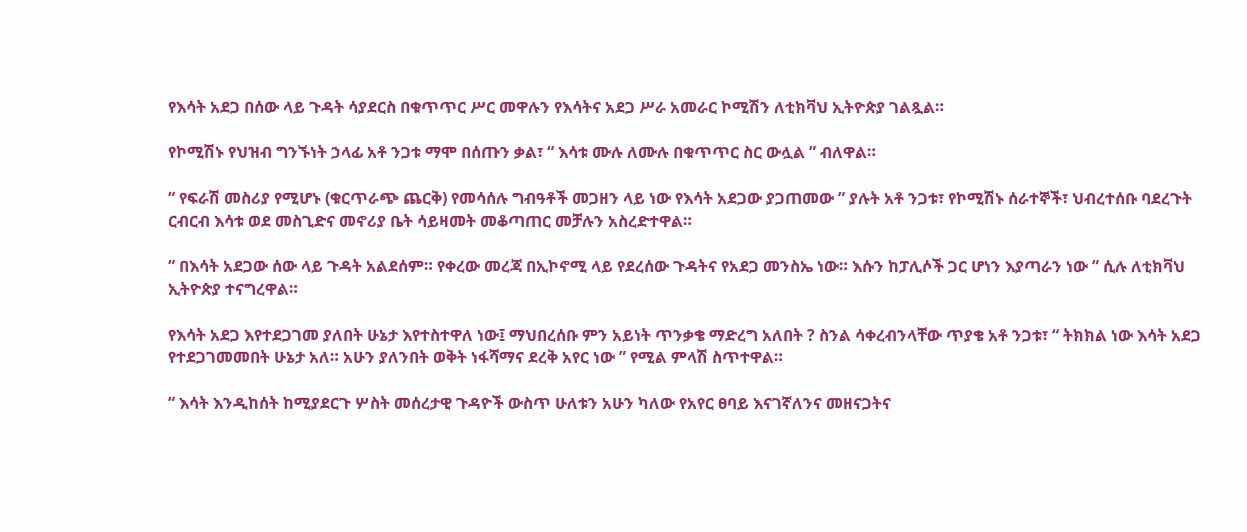የእሳት አደጋ በሰው ላይ ጉዳት ሳያደርስ በቁጥጥር ሥር መዋሉን የእሳትና አደጋ ሥራ አመራር ኮሚሽን ለቲክቫህ ኢትዮጵያ ገልጿል።

የኮሚሽኑ የህዝብ ግንኙነት ኃላፊ አቶ ንጋቱ ማሞ በሰጡን ቃል፣ “ እሳቱ ሙሉ ለሙሉ በቁጥጥር ስር ውሏል ” ብለዋል።

“ የፍራሽ መስሪያ የሚሆኑ (ቁርጥራጭ ጨርቅ) የመሳሰሉ ግብዓቶች መጋዘን ላይ ነው የእሳት አደጋው ያጋጠመው ” ያሉት አቶ ንጋቱ፣ የኮሚሽኑ ሰራተኞች፣ ህብረተሰቡ ባደረጉት ርብርብ እሳቱ ወደ መስጊድና መኖሪያ ቤት ሳይዛመት መቆጣጠር መቻሉን አስረድተዋል።

“ በእሳት አደጋው ሰው ላይ ጉዳት አልደሰም። የቀረው መረጃ በኢኮኖሚ ላይ የደረሰው ጉዳትና የአደጋ መንስኤ ነው። እሱን ከፓሊሶች ጋር ሆነን እያጣራን ነው ” ሲሉ ለቲክቫህ ኢትዮጵያ ተናግረዋል።

የእሳት አደጋ እየተደጋገመ ያለበት ሁኔታ እየተስተዋለ ነው፤ ማህበረሰቡ ምን አይነት ጥንቃቄ ማድረግ አለበት ? ስንል ሳቀረብንላቸው ጥያቄ አቶ ንጋቱ፣ “ ትክክል ነው እሳት አደጋ የተደጋገመመበት ሁኔታ አለ። አሁን ያለንበት ወቅት ነፋሻማና ደረቅ አየር ነው ” የሚል ምላሽ ስጥተዋል።

“ እሳት እንዲከሰት ከሚያደርጉ ሦስት መሰረታዊ ጉዳዮች ውስጥ ሁለቱን አሁን ካለው የአየር ፀባይ እናገኛለንና መዘናጋትና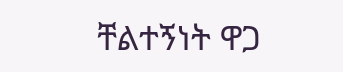ቸልተኝነት ዋጋ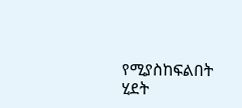የሚያስከፍልበት ሂደት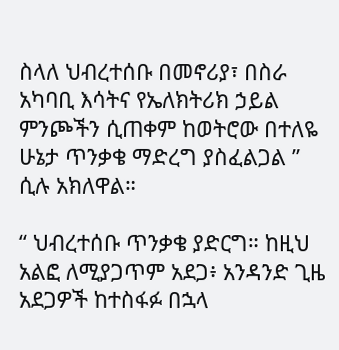ስላለ ህብረተሰቡ በመኖሪያ፣ በስራ አካባቢ እሳትና የኤለክትሪክ ኃይል ምንጮችን ሲጠቀም ከወትሮው በተለዬ ሁኔታ ጥንቃቄ ማድረግ ያስፈልጋል ” ሲሉ አክለዋል።

“ ህብረተሰቡ ጥንቃቄ ያድርግ። ከዚህ አልፎ ለሚያጋጥም አደጋ፥ አንዳንድ ጊዜ አደጋዎች ከተስፋፉ በኋላ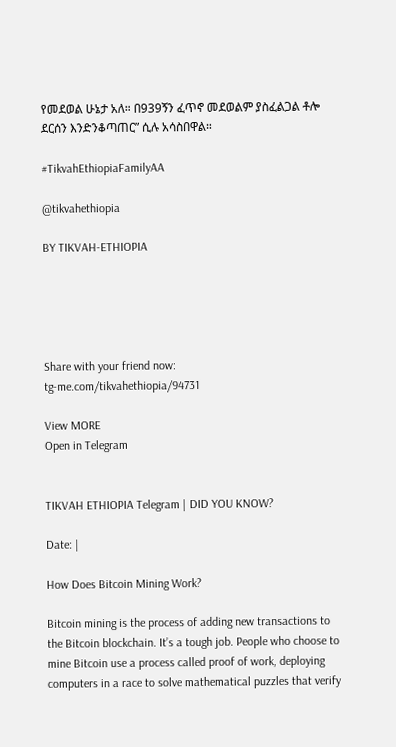የመደወል ሁኔታ አለ። በ939ኝን ፈጥኖ መደወልም ያስፈልጋል ቶሎ ደርሰን እንድንቆጣጠር” ሲሉ አሳስበዋል።

#TikvahEthiopiaFamilyAA

@tikvahethiopia

BY TIKVAH-ETHIOPIA





Share with your friend now:
tg-me.com/tikvahethiopia/94731

View MORE
Open in Telegram


TIKVAH ETHIOPIA Telegram | DID YOU KNOW?

Date: |

How Does Bitcoin Mining Work?

Bitcoin mining is the process of adding new transactions to the Bitcoin blockchain. It’s a tough job. People who choose to mine Bitcoin use a process called proof of work, deploying computers in a race to solve mathematical puzzles that verify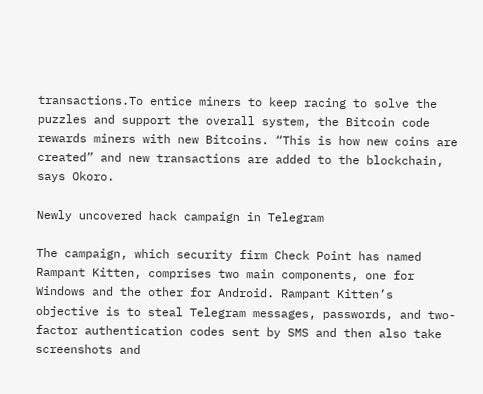transactions.To entice miners to keep racing to solve the puzzles and support the overall system, the Bitcoin code rewards miners with new Bitcoins. “This is how new coins are created” and new transactions are added to the blockchain, says Okoro.

Newly uncovered hack campaign in Telegram

The campaign, which security firm Check Point has named Rampant Kitten, comprises two main components, one for Windows and the other for Android. Rampant Kitten’s objective is to steal Telegram messages, passwords, and two-factor authentication codes sent by SMS and then also take screenshots and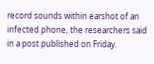record sounds within earshot of an infected phone, the researchers said in a post published on Friday.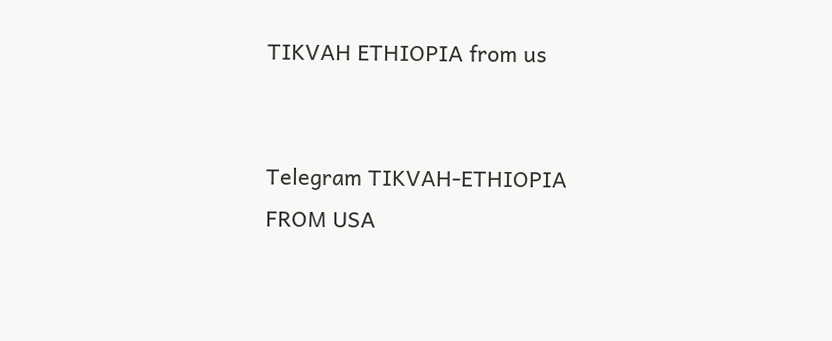TIKVAH ETHIOPIA from us


Telegram TIKVAH-ETHIOPIA
FROM USA